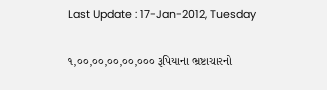Last Update : 17-Jan-2012, Tuesday

૧,૦૦,૦૦,૦૦,૦૦,૦૦૦ રૂપિયાના ભ્રષ્ટાચારનો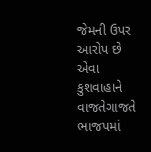જેમની ઉપર આરોપ છે એવા કુશવાહાને વાજતેગાજતે ભાજપમાં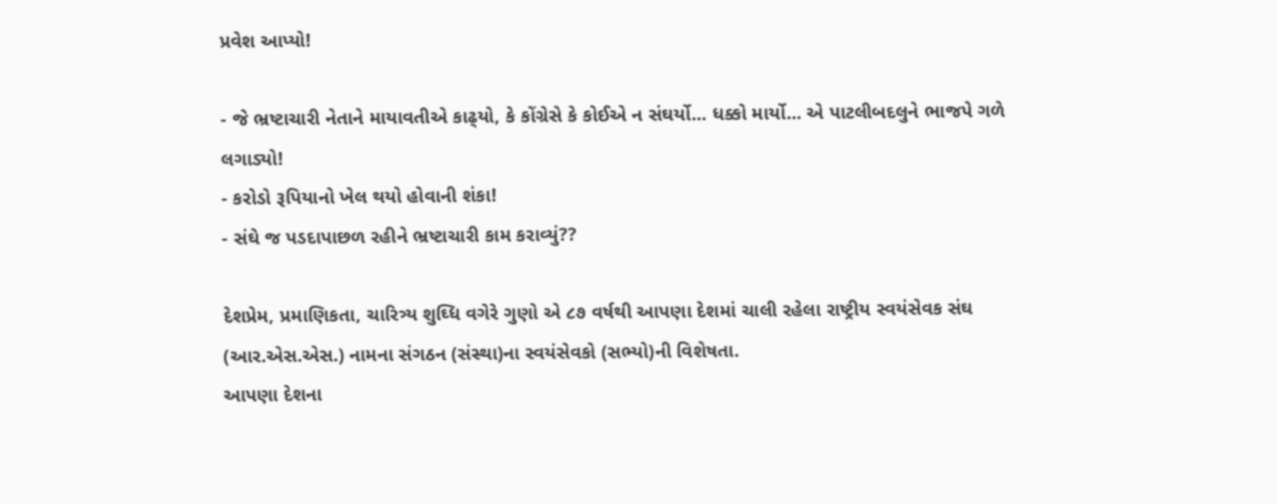પ્રવેશ આપ્યો!

- જે ભ્રષ્ટાચારી નેતાને માયાવતીએ કાઢ્‌યો, કે કોંગ્રેસે કે કોઈએ ન સંઘર્યો... ધક્કો માર્યો... એ પાટલીબદલુને ભાજપે ગળે લગાડ્યો!
- કરોડો રૂપિયાનો ખેલ થયો હોવાની શંકા!
- સંઘે જ પડદાપાછળ રહીને ભ્રષ્ટાચારી કામ કરાવ્યું??

દેશપ્રેમ, પ્રમાણિકતા, ચારિત્ર્ય શુઘ્ધિ વગેરે ગુણો એ ૮૭ વર્ષથી આપણા દેશમાં ચાલી રહેલા રાષ્ટ્રીય સ્વયંસેવક સંઘ (આર.એસ.એસ.) નામના સંગઠન (સંસ્થા)ના સ્વયંસેવકો (સભ્યો)ની વિશેષતા.
આપણા દેશના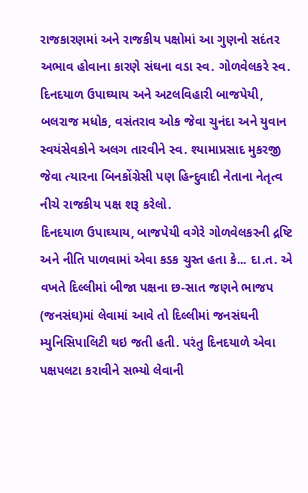રાજકારણમાં અને રાજકીય પક્ષોમાં આ ગુણનો સદંતર અભાવ હોવાના કારણે સંઘના વડા સ્વ. ગોળવેલકરે સ્વ. દિનદયાળ ઉપાઘ્યાય અને અટલવિહારી બાજપેયી, બલરાજ મધોક, વસંતરાવ ઓક જેવા ચુનંદા અને યુવાન સ્વયંસેવકોને અલગ તારવીને સ્વ. શ્યામાપ્રસાદ મુકરજી જેવા ત્યારના બિનકોંગ્રેસી પણ હિન્દુવાદી નેતાના નેતૃત્વ નીચે રાજકીય પક્ષ શરૂ કરેલો.
દિનદયાળ ઉપાઘ્યાય, બાજપેયી વગેરે ગોળવેલકરની દ્રષ્ટિ અને નીતિ પાળવામાં એવા કડક ચુસ્ત હતા કે... દા.ત. એ વખતે દિલ્લીમાં બીજા પક્ષના છ-સાત જણને ભાજપ (જનસંઘ)માં લેવામાં આવે તો દિલ્લીમાં જનસંઘની મ્યુનિસિપાલિટી થઇ જતી હતી. પરંતુ દિનદયાળે એવા પક્ષપલટા કરાવીને સભ્યો લેવાની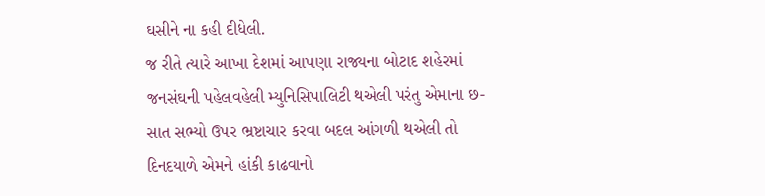ઘસીને ના કહી દીધેલી.
જ રીતે ત્યારે આખા દેશમાં આપણા રાજ્યના બોટાદ શહેરમાં જનસંઘની પહેલવહેલી મ્યુનિસિપાલિટી થએલી પરંતુ એમાના છ-સાત સભ્યો ઉપર ભ્રષ્ટાચાર કરવા બદલ આંગળી થએલી તો દિનદયાળે એમને હાંકી કાઢવાનો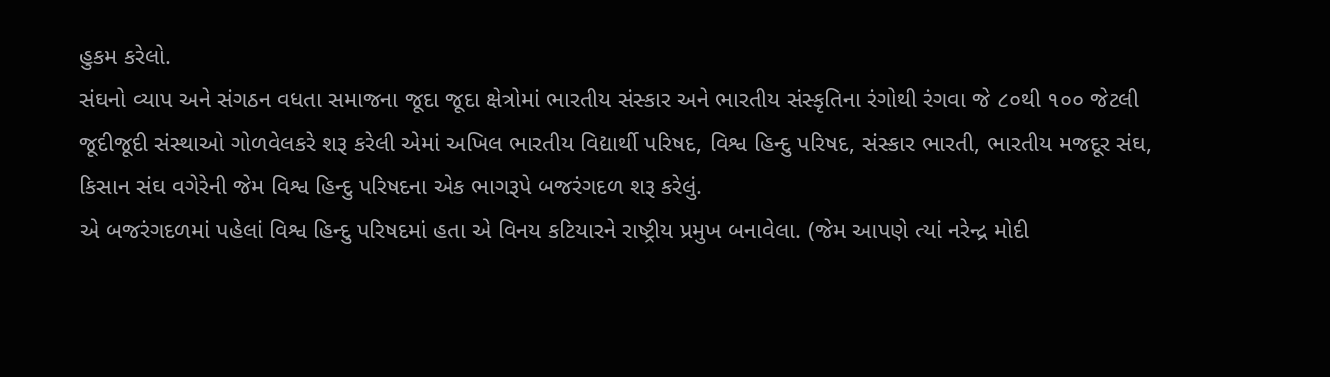હુકમ કરેલો.
સંઘનો વ્યાપ અને સંગઠન વધતા સમાજના જૂદા જૂદા ક્ષેત્રોમાં ભારતીય સંસ્કાર અને ભારતીય સંસ્કૃતિના રંગોથી રંગવા જે ૮૦થી ૧૦૦ જેટલી જૂદીજૂદી સંસ્થાઓ ગોળવેલકરે શરૂ કરેલી એમાં અખિલ ભારતીય વિદ્યાર્થી પરિષદ, વિશ્વ હિન્દુ પરિષદ, સંસ્કાર ભારતી, ભારતીય મજદૂર સંઘ, કિસાન સંઘ વગેરેની જેમ વિશ્વ હિન્દુ પરિષદના એક ભાગરૂપે બજરંગદળ શરૂ કરેલું.
એ બજરંગદળમાં પહેલાં વિશ્વ હિન્દુ પરિષદમાં હતા એ વિનય કટિયારને રાષ્ટ્રીય પ્રમુખ બનાવેલા. (જેમ આપણે ત્યાં નરેન્દ્ર મોદી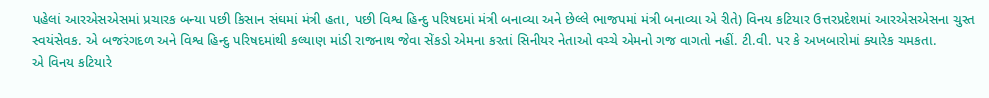પહેલાં આરએસએસમાં પ્રચારક બન્યા પછી કિસાન સંઘમાં મંત્રી હતા, પછી વિશ્વ હિન્દુ પરિષદમાં મંત્રી બનાવ્યા અને છેલ્લે ભાજપમાં મંત્રી બનાવ્યા એ રીતે) વિનય કટિયાર ઉત્તરપ્રદેશમાં આરએસએસના ચુસ્ત સ્વયંસેવક. એ બજરંગદળ અને વિશ્વ હિન્દુ પરિષદમાંથી કલ્યાણ માંડી રાજનાથ જેવા સેંકડો એમના કરતાં સિનીયર નેતાઓ વચ્ચે એમનો ગજ વાગતો નહીં. ટી.વી. પર કે અખબારોમાં ક્યારેક ચમકતા.
એ વિનય કટિયારે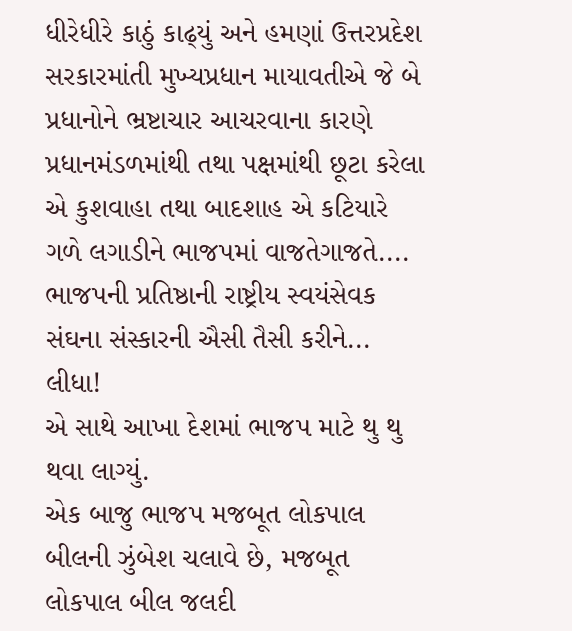ધીરેધીરે કાઠું કાઢ્‌યું અને હમણાં ઉત્તરપ્રદેશ સરકારમાંતી મુખ્યપ્રધાન માયાવતીએ જે બે પ્રધાનોને ભ્રષ્ટાચાર આચરવાના કારણે પ્રધાનમંડળમાંથી તથા પક્ષમાંથી છૂટા કરેલા એ કુશવાહા તથા બાદશાહ એ કટિયારે ગળે લગાડીને ભાજપમાં વાજતેગાજતે.... ભાજપની પ્રતિષ્ઠાની રાષ્ટ્રીય સ્વયંસેવક સંઘના સંસ્કારની ઐસી તૈસી કરીને... લીધા!
એ સાથે આખા દેશમાં ભાજપ માટે થુ થુ થવા લાગ્યું.
એક બાજુ ભાજપ મજબૂત લોકપાલ બીલની ઝુંબેશ ચલાવે છે, મજબૂત લોકપાલ બીલ જલદી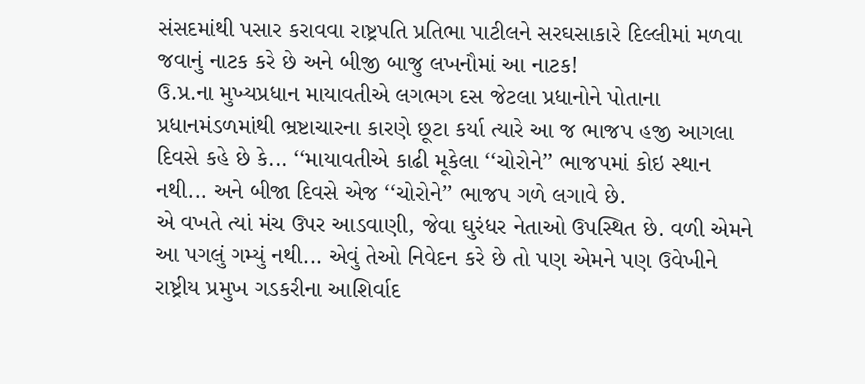સંસદમાંથી પસાર કરાવવા રાષ્ટ્રપતિ પ્રતિભા પાટીલને સરઘસાકારે દિલ્લીમાં મળવા જવાનું નાટક કરે છે અને બીજી બાજુ લખનૌમાં આ નાટક!
ઉ.પ્ર.ના મુખ્યપ્રધાન માયાવતીએ લગભગ દસ જેટલા પ્રધાનોને પોતાના પ્રધાનમંડળમાંથી ભ્રષ્ટાચારના કારણે છૂટા કર્યા ત્યારે આ જ ભાજપ હજી આગલા દિવસે કહે છે કે... ‘‘માયાવતીએ કાઢી મૂકેલા ‘‘ચોરોને’’ ભાજપમાં કોઇ સ્થાન નથી... અને બીજા દિવસે એજ ‘‘ચોરોને’’ ભાજપ ગળે લગાવે છે.
એ વખતે ત્યાં મંચ ઉપર આડવાણી, જેવા ઘુરંધર નેતાઓ ઉપસ્થિત છે. વળી એમને આ પગલું ગમ્યું નથી... એવું તેઓ નિવેદન કરે છે તો પણ એમને પણ ઉવેખીને રાષ્ટ્રીય પ્રમુખ ગડકરીના આશિર્વાદ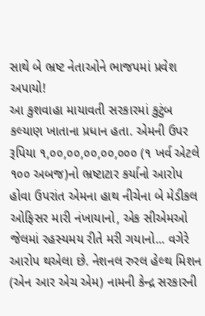સાથે બે ભ્રષ્ટ નેતાઓને ભાજપમાં પ્રવેશ અપાયો!
આ કુશવાહા માયાવતી સરકારમાં કુટુંબ કલ્યાણ ખાતાના પ્રધાન હતા. એમની ઉપર રૂપિયા ૧,૦૦,૦૦,૦૦,૦૦,૦૦૦ (૧ ખર્વ એટલે ૧૦૦ અબજ)નો ભ્રષ્ટાટાર કર્યાનો આરોપ હોવા ઉપરાંત એમના હાથ નીચેના બે મેડીકલ ઓફિસર મારી નંખાયાનો, એક સીએમઓ જેલમાં રહસ્યમય રીતે મરી ગયાનો... વગેરે આરોપ થએલા છે. નેશનલ રુરલ હેલ્થ મિશન (એન આર એચ એમ) નામની કેન્દ્ર સરકારની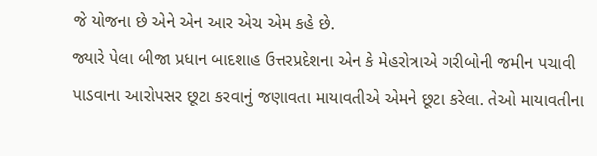જે યોજના છે એને એન આર એચ એમ કહે છે.
જ્યારે પેલા બીજા પ્રધાન બાદશાહ ઉત્તરપ્રદેશના એન કે મેહરોત્રાએ ગરીબોની જમીન પચાવી પાડવાના આરોપસર છૂટા કરવાનું જણાવતા માયાવતીએ એમને છૂટા કરેલા. તેઓ માયાવતીના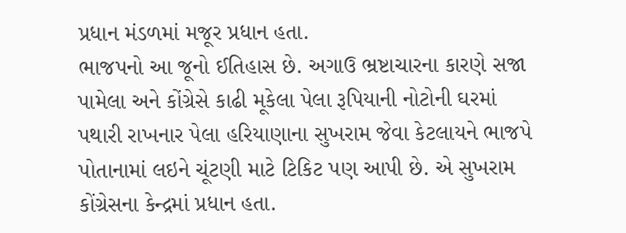પ્રધાન મંડળમાં મજૂર પ્રધાન હતા.
ભાજપનો આ જૂનો ઈતિહાસ છે. અગાઉ ભ્રષ્ટાચારના કારણે સજા પામેલા અને કોંગ્રેસે કાઢી મૂકેલા પેલા રૂપિયાની નોટોની ઘરમાં પથારી રાખનાર પેલા હરિયાણાના સુખરામ જેવા કેટલાયને ભાજપે પોતાનામાં લઇને ચૂંટણી માટે ટિકિટ પણ આપી છે. એ સુખરામ કોંગ્રેસના કેન્દ્રમાં પ્રધાન હતા.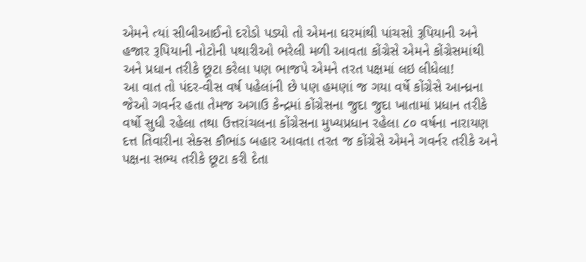એમને ત્યાં સીબીઆઈનો દરોડો પડ્યો તો એમના ઘરમાંથી પાંચસો રૂપિયાની અને હજાર રૂપિયાની નોટોની પથારીઓ ભરેલી મળી આવતા કોંગ્રેસે એમને કોંગ્રેસમાંથી અને પ્રધાન તરીકે છૂટા કરેલા પણ ભાજપે એમને તરત પક્ષમાં લઇ લીધેલા!
આ વાત તો પંદર-વીસ વર્ષ પહેલાંની છે પણ હમણાં જ ગયા વર્ષે કોંગ્રેસે આન્ધ્રના જેઓ ગવર્નર હતા તેમજ અગાઉ કેન્દ્રમાં કોંગ્રેસના જુદા જુદા ખાતામાં પ્રધાન તરીકે વર્ષો સુધી રહેલા તથા ઉત્તરાંચલના કોંગ્રેસના મુખ્યપ્રધાન રહેલા ૮૦ વર્ષના નારાયણ દત્ત તિવારીના સેક્સ કૌભાંડ બહાર આવતા તરત જ કોંગ્રેસે એમને ગવર્નર તરીકે અને પક્ષના સભ્ય તરીકે છૂટા કરી દેતા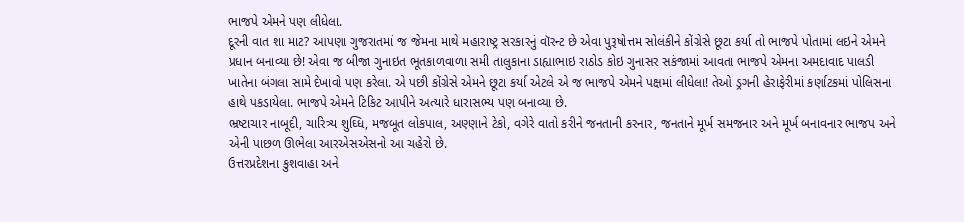ભાજપે એમને પણ લીધેલા.
દૂરની વાત શા માટ? આપણા ગુજરાતમાં જ જેમના માથે મહારાષ્ટ્ર સરકારનું વૉરન્ટ છે એવા પુરૂષોત્તમ સોલંકીને કોંગ્રેસે છૂટા કર્યા તો ભાજપે પોતામાં લઇને એમને પ્રધાન બનાવ્યા છે! એવા જ બીજા ગુનાઇત ભૂતકાળવાળા સમી તાલુકાના ડાહ્યાભાઇ રાઠોડ કોઇ ગુનાસર સકંજામાં આવતા ભાજપે એમના અમદાવાદ પાલડી ખાતેના બંગલા સામે દેખાવો પણ કરેલા. એ પછી કોંગ્રેસે એમને છૂટા કર્યા એટલે એ જ ભાજપે એમને પક્ષમાં લીધેલા! તેઓ ડ્રગની હેરાફેરીમાં કર્ણાટકમાં પોલિસના હાથે પકડાયેલા. ભાજપે એમને ટિકિટ આપીને અત્યારે ધારાસભ્ય પણ બનાવ્યા છે.
ભ્રષ્ટાચાર નાબૂદી, ચારિત્ર્ય શુઘ્ધિ, મજબૂત લોકપાલ, અણ્ણાને ટેકો, વગેરે વાતો કરીને જનતાની કરનાર, જનતાને મૂર્ખ સમજનાર અને મૂર્ખ બનાવનાર ભાજપ અને એની પાછળ ઊભેલા આરએસએસનો આ ચહેરો છે.
ઉત્તરપ્રદેશના કુશવાહા અને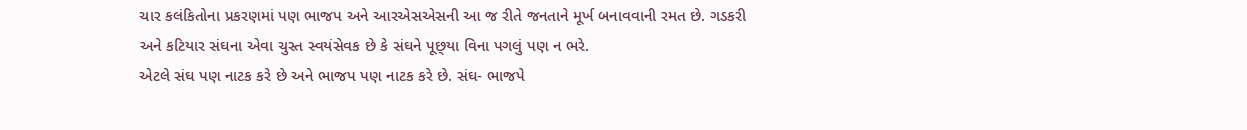ચાર કલંકિતોના પ્રકરણમાં પણ ભાજપ અને આરએસએસની આ જ રીતે જનતાને મૂર્ખ બનાવવાની રમત છે. ગડકરી અને કટિયાર સંઘના એવા ચુસ્ત સ્વયંસેવક છે કે સંઘને પૂછ્‌યા વિના પગલું પણ ન ભરે.
એટલે સંઘ પણ નાટક કરે છે અને ભાજપ પણ નાટક કરે છે. સંઘ- ભાજપે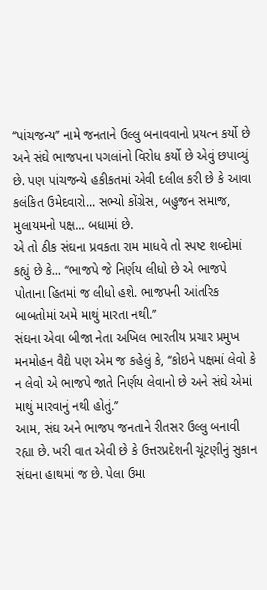‘‘પાંચજન્ય’’ નામે જનતાને ઉલ્લુ બનાવવાનો પ્રયત્ન કર્યો છે અને સંઘે ભાજપના પગલાંનો વિરોધ કર્યો છે એવું છપાવ્યું છે. પણ પાંચજન્યે હકીકતમાં એવી દલીલ કરી છે કે આવા કલંકિત ઉમેદવારો... સભ્યો કોંગ્રેસ, બહુજન સમાજ, મુલાયમનો પક્ષ... બધામાં છે.
એ તો ઠીક સંઘના પ્રવકતા રામ માધવે તો સ્પષ્ટ શબ્દોમાં કહ્યું છે કે... ‘‘ભાજપે જે નિર્ણય લીધો છે એ ભાજપે પોતાના હિતમાં જ લીધો હશે. ભાજપની આંતરિક બાબતોમાં અમે માથું મારતા નથી.’’
સંઘના એવા બીજા નેતા અખિલ ભારતીય પ્રચાર પ્રમુખ મનમોહન વૈદ્યે પણ એમ જ કહેલું કે, ‘‘કોઇને પક્ષમાં લેવો કે ન લેવો એ ભાજપે જાતે નિર્ણય લેવાનો છે અને સંઘે એમાં માથું મારવાનું નથી હોતું.’’
આમ, સંઘ અને ભાજપ જનતાને રીતસર ઉલ્લુ બનાવી રહ્યા છે. ખરી વાત એવી છે કે ઉત્તરપ્રદેશની ચૂંટણીનું સુકાન સંઘના હાથમાં જ છે. પેલા ઉમા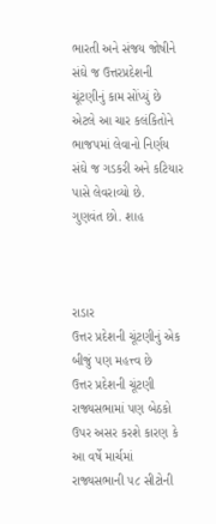ભારતી અને સંજય જોષીને સંઘે જ ઉત્તરપ્રદેશની ચૂંટણીનું કામ સોંપ્યું છે એટલે આ ચાર કલંકિતોને ભાજપમાં લેવાનો નિર્ણય સંઘે જ ગડકરી અને કટિયાર પાસે લેવરાવ્યો છે.
ગુણવંત છો. શાહ



રાડાર
ઉત્તર પ્રદેશની ચૂંટણીનું એક બીજું પણ મહત્ત્વ છે
ઉત્તર પ્રદેશની ચૂંટણી રાજ્યસભામાં પણ બેઠકો ઉપર અસર કરશે કારણ કે આ વર્ષે માર્ચમાં રાજ્યસભાની ૫૮ સીટોની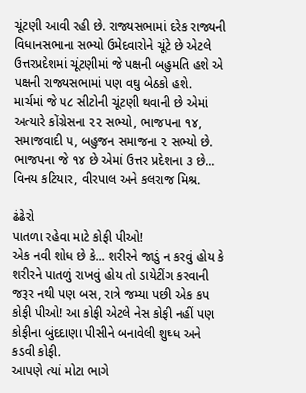ચૂંટણી આવી રહી છે. રાજ્યસભામાં દરેક રાજ્યની વિધાનસભાના સભ્યો ઉમેદવારોને ચૂંટે છે એટલે ઉત્તરપ્રદેશમાં ચૂંટણીમાં જે પક્ષની બહુમતિ હશે એ પક્ષની રાજ્યસભામાં પણ વઘુ બેઠકો હશે.
માર્ચમાં જે ૫૮ સીટોની ચૂંટણી થવાની છે એમાં અત્યારે કોંગ્રેસના ૨૨ સભ્યો, ભાજપના ૧૪, સમાજવાદી ૫, બહુજન સમાજના ૨ સભ્યો છે.
ભાજપના જે ૧૪ છે એમાં ઉત્તર પ્રદેશના ૩ છે... વિનય કટિયાર, વીરપાલ અને કલરાજ મિશ્ર.

ઢંઢેરો
પાતળા રહેવા માટે કોફી પીઓ!
એક નવી શોધ છે કે... શરીરને જાડું ન કરવું હોય કે શરીરને પાતળું રાખવું હોય તો ડાયેટીંગ કરવાની જરૂર નથી પણ બસ, રાત્રે જમ્યા પછી એક કપ કોફી પીઓ! આ કોફી એટલે નેસ કોફી નહીં પણ કોફીના બુંદદાણા પીસીને બનાવેલી શુઘ્ધ અને કડવી કોફી.
આપણે ત્યાં મોટા ભાગે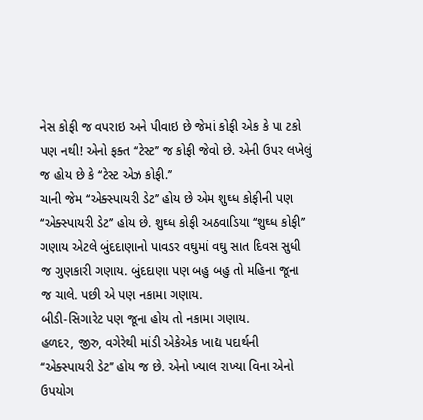નેસ કોફી જ વપરાઇ અને પીવાઇ છે જેમાં કોફી એક કે પા ટકો પણ નથી! એનો ફક્ત ‘‘ટેસ્ટ’’ જ કોફી જેવો છે. એની ઉપર લખેલું જ હોય છે કે ‘‘ટેસ્ટ એઝ કોફી.’’
ચાની જેમ ‘‘એક્સ્પાયરી ડેટ’’ હોય છે એમ શુઘ્ધ કોફીની પણ ‘‘એક્સ્પાયરી ડેટ’’ હોય છે. શુઘ્ધ કોફી અઠવાડિયા ‘‘શુઘ્ધ કોફી’’ ગણાય એટલે બુંદદાણાનો પાવડર વઘુમાં વઘુ સાત દિવસ સુધી જ ગુણકારી ગણાય. બુંદદાણા પણ બહુ બહુ તો મહિના જૂના જ ચાલે. પછી એ પણ નકામા ગણાય.
બીડી-સિગારેટ પણ જૂના હોય તો નકામા ગણાય.
હળદર, જીરુ, વગેરેથી માંડી એકેએક ખાદ્ય પદાર્થની ‘‘એક્સ્પાયરી ડેટ’’ હોય જ છે. એનો ખ્યાલ રાખ્યા વિના એનો ઉપયોગ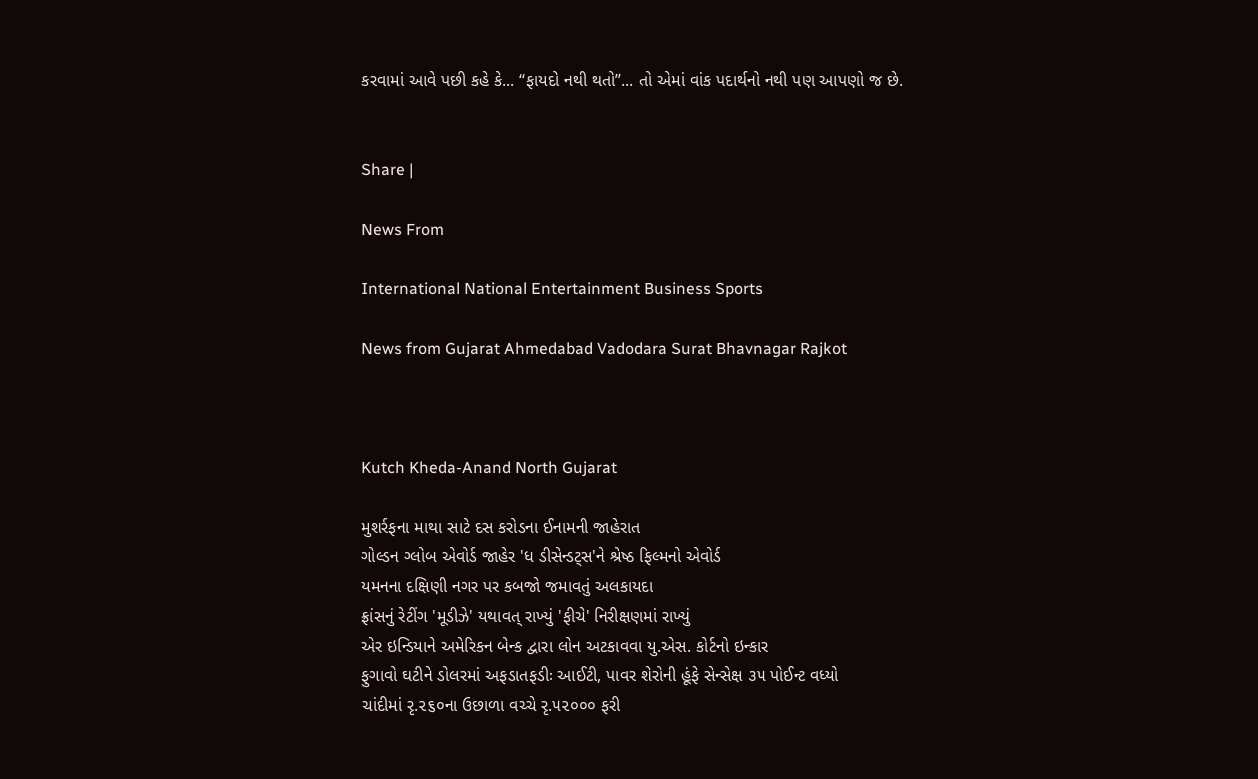કરવામાં આવે પછી કહે કે... ‘‘ફાયદો નથી થતો’’... તો એમાં વાંક પદાર્થનો નથી પણ આપણો જ છે.


Share |

News From

International National Entertainment Business Sports

News from Gujarat Ahmedabad Vadodara Surat Bhavnagar Rajkot



Kutch Kheda-Anand North Gujarat

મુશર્રફના માથા સાટે દસ કરોડના ઈનામની જાહેરાત
ગોલ્ડન ગ્લોબ એવોર્ડ જાહેર 'ધ ડીસેન્ડટ્સ'ને શ્રેષ્ઠ ફિલ્મનો એવોર્ડ
યમનના દક્ષિણી નગર પર કબજો જમાવતું અલકાયદા
ફ્રાંસનું રેટીંગ 'મૂડીઝે' યથાવત્ રાખ્યું 'ફીચે' નિરીક્ષણમાં રાખ્યું
એર ઇન્ડિયાને અમેરિકન બેન્ક દ્વારા લોન અટકાવવા યુ.એસ. કોર્ટનો ઇન્કાર
ફુગાવો ઘટીને ડોલરમાં અફડાતફડીઃ આઈટી, પાવર શેરોની હૂંફે સેન્સેક્ષ ૩૫ પોઈન્ટ વધ્યો
ચાંદીમાં રૃ.૨૬૦ના ઉછાળા વચ્ચે રૃ.૫૨૦૦૦ ફરી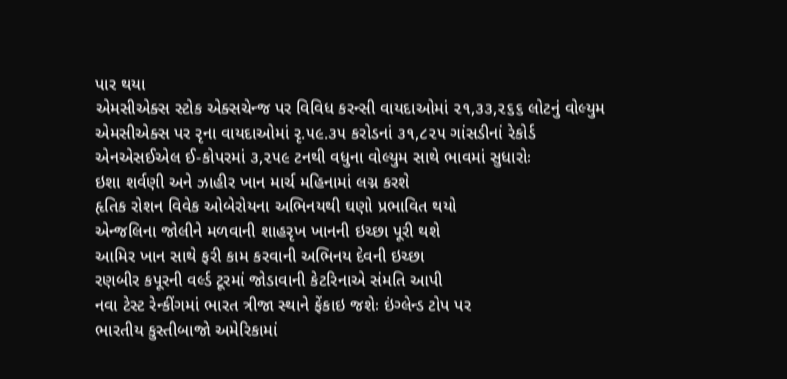પાર થયા
એમસીએક્સ સ્ટોક એક્સચેન્જ પર વિવિધ કરન્સી વાયદાઓમાં ૨૧,૩૩,૨૬૬ લોટનું વોલ્યુમ
એમસીએક્સ પર રૃના વાયદાઓમાં રૃ.૫૯.૩૫ કરોડનાં ૩૧,૮૨૫ ગાંસડીનાં રેકોર્ડ
એનએસઈએલ ઈ-કોપરમાં ૩,૨૫૯ ટનથી વધુના વોલ્યુમ સાથે ભાવમાં સુધારોઃ
ઇશા શર્વણી અને ઝાહીર ખાન માર્ચ મહિનામાં લગ્ન કરશે
હૃતિક રોશન વિવેક ઓબેરોયના અભિનયથી ઘણો પ્રભાવિત થયો
એન્જલિના જોલીને મળવાની શાહરૃખ ખાનની ઇચ્છા પૂરી થશે
આમિર ખાન સાથે ફરી કામ કરવાની અભિનય દેવની ઇચ્છા
રણબીર કપૂરની વર્લ્ડ ટૂરમાં જોડાવાની કેટરિનાએ સંમતિ આપી
નવા ટેસ્ટ રેન્કીંગમાં ભારત ત્રીજા સ્થાને ફેંકાઇ જશેઃ ઇંગ્લેન્ડ ટોપ પર
ભારતીય કુસ્તીબાજો અમેરિકામાં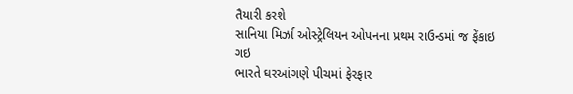તૈયારી કરશે
સાનિયા મિર્ઝા ઓસ્ટ્રેલિયન ઓપનના પ્રથમ રાઉન્ડમાં જ ફેંકાઇ ગઇ
ભારતે ઘરઆંગણે પીચમાં ફેરફાર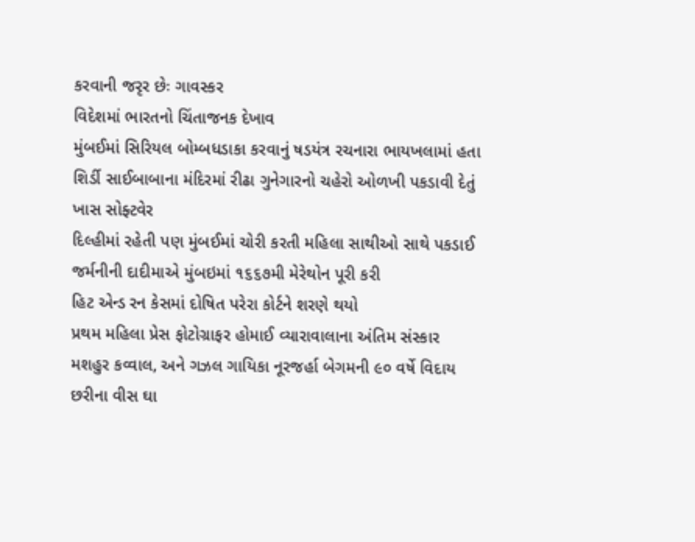કરવાની જરૃર છેઃ ગાવસ્કર
વિદેશમાં ભારતનો ચિંતાજનક દેખાવ
મુંબઈમાં સિરિયલ બોમ્બધડાકા કરવાનું ષડયંત્ર રચનારા ભાયખલામાં હતા
શિર્ડી સાઈબાબાના મંદિરમાં રીઢા ગુનેગારનો ચહેરો ઓળખી પકડાવી દેતું ખાસ સોફ્ટવેર
દિલ્હીમાં રહેતી પણ મુંબઈમાં ચોરી કરતી મહિલા સાથીઓ સાથે પકડાઈ
જર્મનીની દાદીમાએ મુંબઇમાં ૧૬૬૭મી મેરેથોન પૂરી કરી
હિટ એન્ડ રન કેસમાં દોષિત પરેરા કોર્ટને શરણે થયો
પ્રથમ મહિલા પ્રેસ ફોટોગ્રાફર હોમાઈ વ્યારાવાલાના અંતિમ સંસ્કાર
મશહુર કવ્વાલ, અને ગઝલ ગાયિકા નૂરજર્હા બેગમની ૯૦ વર્ષે વિદાય
છરીના વીસ ઘા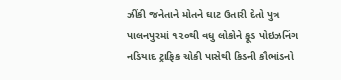ઝીંકી જનેતાને મોતને ઘાટ ઉતારી દેતો પુત્ર
પાલનપુરમાં ૧૨૦થી વધુ લોકોને ફૂડ પોઇઝનિંગ
નડિયાદ ટ્રાફિક ચોકી પાસેથી કિડની કૌભાંડનો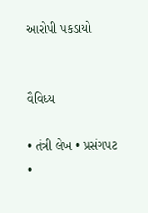આરોપી પકડાયો


વૈવિધ્ય

• તંત્રી લેખ • પ્રસંગપટ
•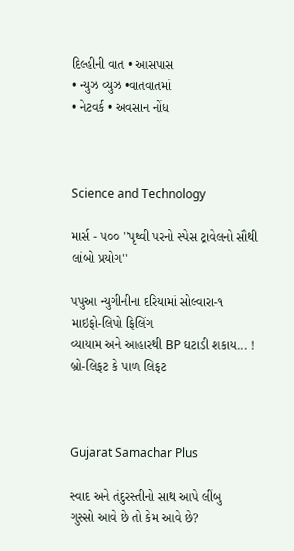દિલ્હીની વાત • આસપાસ
• ન્યુઝ વ્યુઝ •વાતવાતમાં
• નેટવર્ક • અવસાન નોંધ



Science and Technology

માર્સ - ૫૦૦ ''પૃથ્વી પરનો સ્પેસ ટ્રાવેલનો સૌથી લાંબો પ્રયોગ''

પપુઆ ન્યુગીનીના દરિયામાં સોલ્વારા-૧
માઇફો-લિપો ફિલિંગ
વ્યાયામ અને આહારથી BP ઘટાડી શકાય... !
બ્રો-લિફટ કે પાળ લિફટ



Gujarat Samachar Plus

સ્વાદ અને તંદુરસ્તીનો સાથ આપે લીંબુ
ગુસ્સો આવે છે તો કેમ આવે છે?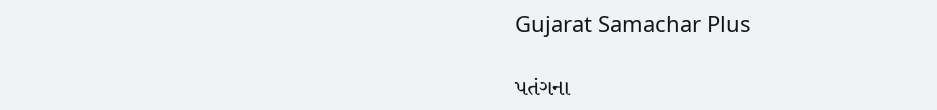Gujarat Samachar Plus

પતંગના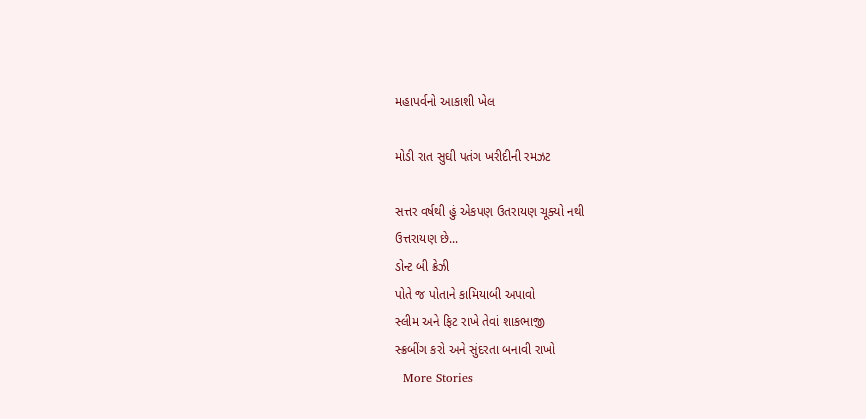મહાપર્વનો આકાશી ખેલ

મોડી રાત સુઘી પતંગ ખરીદીની રમઝટ

સત્તર વર્ષથી હું એકપણ ઉતરાયણ ચૂક્યો નથી
ઉત્તરાયણ છે...
ડોન્ટ બી ક્રેઝી
પોતે જ પોતાને કામિયાબી અપાવો
સ્લીમ અને ફિટ રાખે તેવાં શાકભાજી
સ્ક્રબીંગ કરો અને સુંદરતા બનાવી રાખો
  More Stories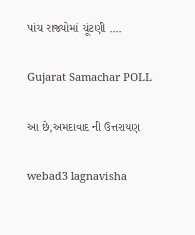પાંચ રાજ્યોમાં ચૂંટણી ....

Gujarat Samachar POLL

આ છે,અમદાવાદ ની ઉત્તરાયણ

webad3 lagnavisha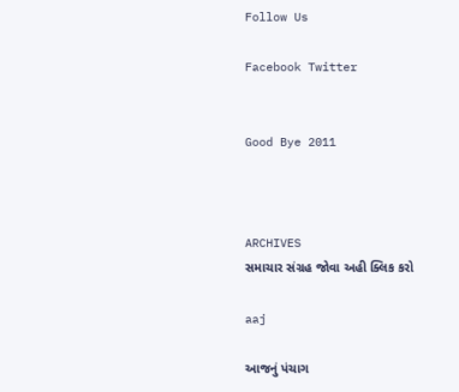Follow Us

Facebook Twitter


Good Bye 2011



ARCHIVES
સમાચાર સંગ્રહ જોવા અહી ક્લિક કરો

aaj

આજનું પંચાગ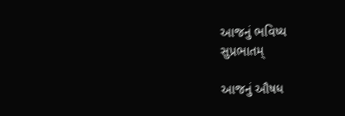આજનું ભવિષ્ય
સુપ્રભાતમ્

આજનું ઔષધ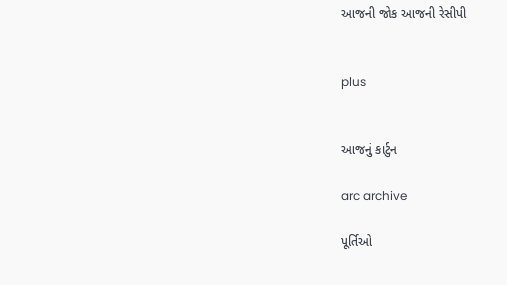આજની જોક આજની રેસીપી


plus


આજનું કાર્ટુન

arc archive

પૂર્તિઓ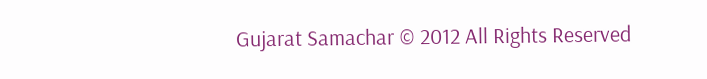Gujarat Samachar © 2012 All Rights Reserved